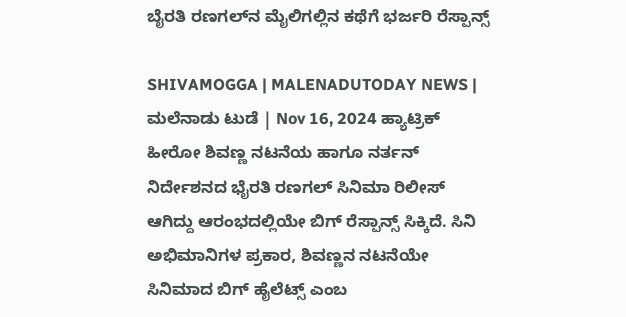ಬೈರತಿ ರಣಗಲ್‌ನ ಮೈಲಿಗಲ್ಲಿನ ಕಥೆಗೆ ಭರ್ಜರಿ ರೆಸ್ಪಾನ್ಸ್‌

SHIVAMOGGA | MALENADUTODAY NEWS | ಮಲೆನಾಡು ಟುಡೆ | Nov 16, 2024 ಹ್ಯಾಟ್ರಿಕ್ ಹೀರೋ ಶಿವಣ್ಣ ನಟನೆಯ ಹಾಗೂ ನರ್ತನ್ ನಿರ್ದೇಶನದ ಭೈರತಿ ರಣಗಲ್ ಸಿನಿಮಾ ರಿಲೀಸ್‌ ಆಗಿದ್ದು ಆರಂಭದಲ್ಲಿಯೇ ಬಿಗ್‌ ರೆಸ್ಪಾನ್ಸ್‌ ಸಿಕ್ಕಿದೆ. ಸಿನಿ ಅಭಿಮಾನಿಗಳ ಪ್ರಕಾರ, ಶಿವಣ್ಣನ ನಟನೆಯೇ ಸಿನಿಮಾದ ಬಿಗ್‌ ಹೈಲೆಟ್ಸ್‌ ಎಂಬ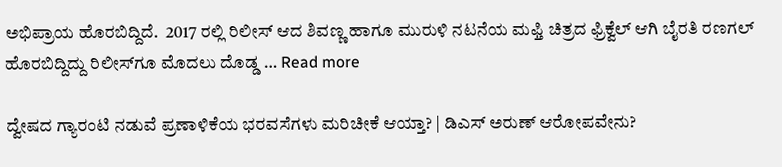ಅಭಿಪ್ರಾಯ ಹೊರಬಿದ್ದಿದೆ.  2017 ರಲ್ಲಿ ರಿಲೀಸ್ ಆದ ಶಿವಣ್ಣ ಹಾಗೂ ಮುರುಳಿ ನಟನೆಯ ಮಫ್ತಿ ಚಿತ್ರದ ಫ್ರಿಕ್ವೆಲ್ ಆಗಿ ಬೈರತಿ ರಣಗಲ್ ಹೊರಬಿದ್ದಿದ್ದು ರಿಲೀಸ್‌ಗೂ ಮೊದಲು ದೊಡ್ಡ … Read more

ದ್ವೇಷದ ಗ್ಯಾರಂಟಿ ನಡುವೆ ಪ್ರಣಾಳಿಕೆಯ ಭರವಸೆಗಳು ಮರಿಚೀಕೆ ಆಯ್ತಾ? | ಡಿಎಸ್‌ ಅರುಣ್‌ ಆರೋಪವೇನು?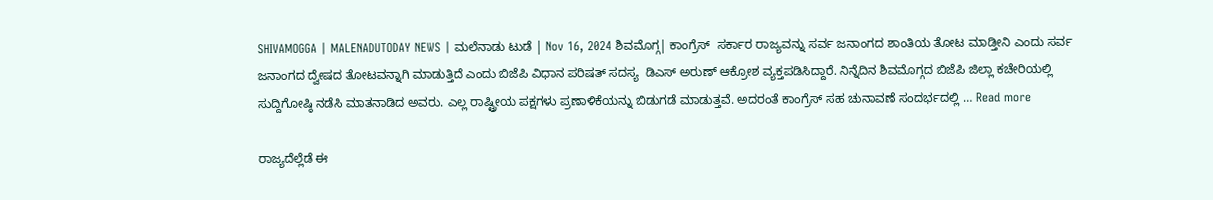SHIVAMOGGA | MALENADUTODAY NEWS | ಮಲೆನಾಡು ಟುಡೆ | Nov 16, 2024 ಶಿವಮೊಗ್ಗ| ಕಾಂಗ್ರೆಸ್  ಸರ್ಕಾರ ರಾಜ್ಯವನ್ನು ಸರ್ವ ಜನಾಂಗದ ಶಾಂತಿಯ ತೋಟ ಮಾಡ್ತೀನಿ ಎಂದು ಸರ್ವ ಜನಾಂಗದ ದ್ವೇಷದ ತೋಟವನ್ನಾಗಿ ಮಾಡುತ್ತಿದೆ ಎಂದು ಬಿಜೆಪಿ ವಿಧಾನ ಪರಿಷತ್ ಸದಸ್ಯ  ಡಿಎಸ್ ಅರುಣ್ ಆಕ್ರೋಶ ವ್ಯಕ್ತಪಡಿಸಿದ್ದಾರೆ. ನಿನ್ನೆದಿನ ಶಿವಮೊಗ್ಗದ ಬಿಜೆಪಿ ಜಿಲ್ಲಾ ಕಚೇರಿಯಲ್ಲಿ ಸುದ್ದಿಗೋಷ್ಠಿ ನಡೆಸಿ ಮಾತನಾಡಿದ ಅವರು. ಎಲ್ಲ ರಾಷ್ಟ್ರೀಯ ಪಕ್ಷಗಳು ಪ್ರಣಾಳಿಕೆಯನ್ನು ಬಿಡುಗಡೆ ಮಾಡುತ್ತವೆ. ಅದರಂತೆ ಕಾಂಗ್ರೆಸ್ ಸಹ ಚುನಾವಣೆ ಸಂದರ್ಭದಲ್ಲಿ … Read more

ರಾಜ್ಯದೆಲ್ಲೆಡೆ ಈ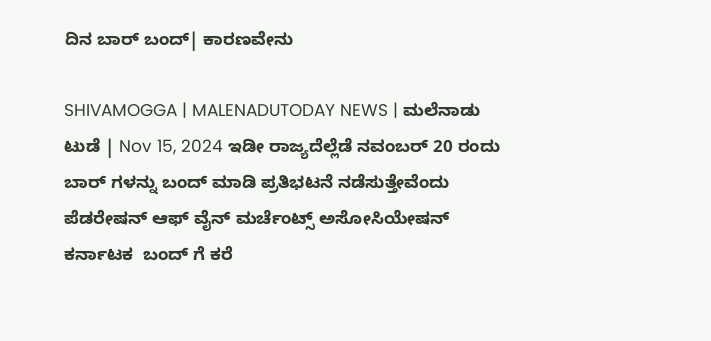ದಿನ ಬಾರ್ ಬಂದ್| ಕಾರಣವೇನು

SHIVAMOGGA | MALENADUTODAY NEWS | ಮಲೆನಾಡು ಟುಡೆ | Nov 15, 2024 ಇಡೀ ರಾಜ್ಯದೆಲ್ಲೆಡೆ ನವಂಬರ್ 20 ರಂದು ಬಾರ್ ಗಳನ್ನು ಬಂದ್ ಮಾಡಿ ಪ್ರತಿಭಟನೆ ನಡೆಸುತ್ತೇವೆಂದು ಪೆಡರೇಷನ್ ಆಫ್ ವೈನ್ ಮರ್ಚೆಂಟ್ಸ್ ಅಸೋಸಿಯೇಷನ್ ಕರ್ನಾಟಕ  ಬಂದ್ ಗೆ ಕರೆ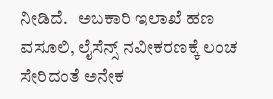ನೀಡಿದೆ.   ಅಬಕಾರಿ ಇಲಾಖೆ ಹಣ ವಸೂಲಿ, ಲೈಸೆನ್ಸ್ ನವೀಕರಣಕ್ಕೆ ಲಂಚ ಸೇರಿದಂತೆ ಅನೇಕ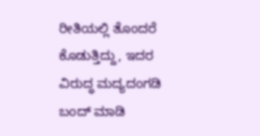ರೀತಿಯಲ್ಲಿ ತೊಂದರೆ ಕೊಡುತ್ತಿದ್ದು, ಇದರ ವಿರುದ್ಧ ಮದ್ಯದಂಗಡಿ ಬಂದ್ ಮಾಡಿ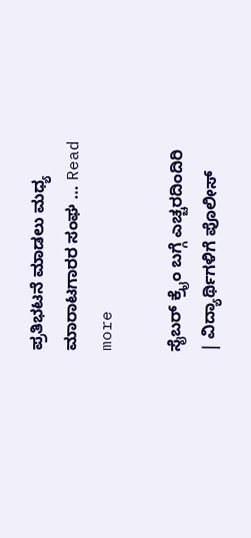ಪ್ರತಿಭಟನೆ ಮಾಡಲು ಮಧ್ಯ ಮಾರಾಟಗಾರರ ಸಂಘ … Read more

ಸೈಬರ್‌ ಕ್ರೈಂ ಬಗ್ಗೆ ಎಚ್ಚರದಿಂದಿರಿ | ವಿದ್ಯಾರ್ಥಿಗಳಿಗೆ ಪೊಲೀಸ್‌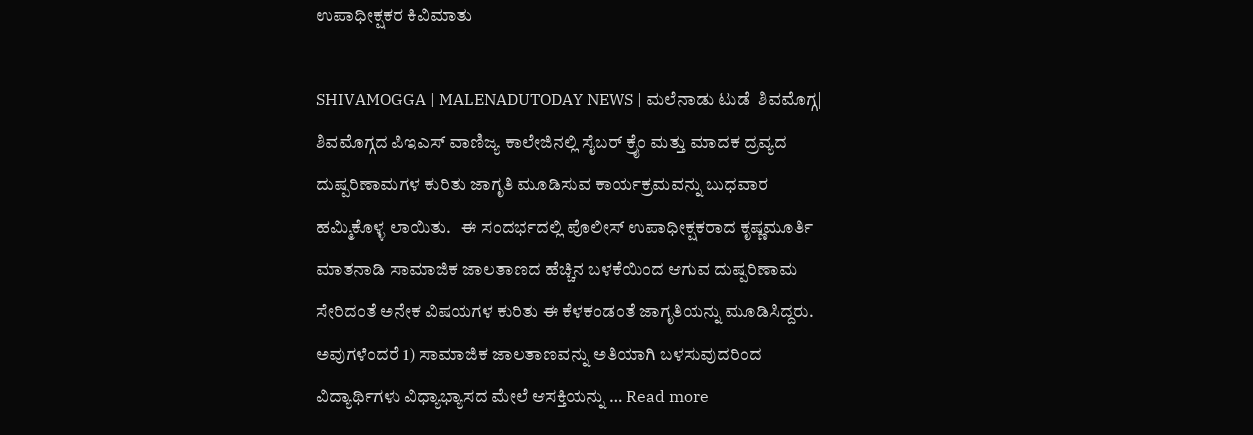ಉಪಾಧೀಕ್ಷಕರ ಕಿವಿಮಾತು

SHIVAMOGGA | MALENADUTODAY NEWS | ಮಲೆನಾಡು ಟುಡೆ  ಶಿವಮೊಗ್ಗ| ಶಿವಮೊಗ್ಗದ ಪಿಇಎಸ್ ವಾಣಿಜ್ಯ ಕಾಲೇಜಿನಲ್ಲಿ ಸೈಬರ್ ಕ್ರೈಂ ಮತ್ತು ಮಾದಕ ದ್ರವ್ಯದ ದುಷ್ಪರಿಣಾಮಗಳ ಕುರಿತು ಜಾಗೃತಿ ಮೂಡಿಸುವ ಕಾರ್ಯಕ್ರಮವನ್ನು ಬುಧವಾರ ಹಮ್ಮಿಕೊಳ್ಳ ಲಾಯಿತು.   ಈ ಸಂದರ್ಭದಲ್ಲಿ ಪೊಲೀಸ್‌ ಉಪಾಧೀಕ್ಷಕರಾದ ಕೃಷ್ಣಮೂರ್ತಿ ಮಾತನಾಡಿ ಸಾಮಾಜಿಕ ಜಾಲತಾಣದ ಹೆಚ್ಚಿನ ಬಳಕೆಯಿಂದ ಆಗುವ ದುಷ್ಪರಿಣಾಮ ಸೇರಿದಂತೆ ಅನೇಕ ವಿಷಯಗಳ ಕುರಿತು ಈ ಕೆಳಕಂಡಂತೆ ಜಾಗೃತಿಯನ್ನು ಮೂಡಿಸಿದ್ದರು. ಅವುಗಳೆಂದರೆ 1) ಸಾಮಾಜಿಕ ಜಾಲತಾಣವನ್ನು ಅತಿಯಾಗಿ ಬಳಸುವುದರಿಂದ ವಿದ್ಯಾರ್ಥಿಗಳು ವಿಧ್ಯಾಭ್ಯಾಸದ ಮೇಲೆ ಆಸಕ್ತಿಯನ್ನು … Read more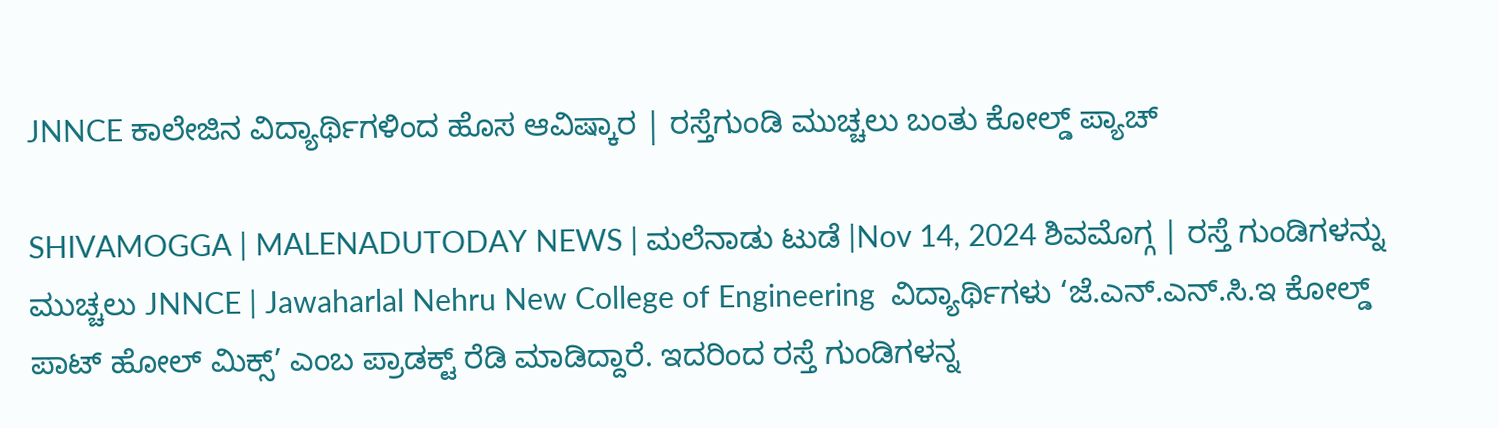JNNCE ಕಾಲೇಜಿನ ವಿದ್ಯಾರ್ಥಿಗಳಿಂದ ಹೊಸ ಆವಿಷ್ಕಾರ | ರಸ್ತೆಗುಂಡಿ ಮುಚ್ಚಲು ಬಂತು ಕೋಲ್ಡ್‌ ಪ್ಯಾಚ್

SHIVAMOGGA | MALENADUTODAY NEWS | ಮಲೆನಾಡು ಟುಡೆ |Nov 14, 2024 ಶಿವಮೊಗ್ಗ | ರಸ್ತೆ ಗುಂಡಿಗಳನ್ನು ಮುಚ್ಚಲು JNNCE | Jawaharlal Nehru New College of Engineering  ವಿದ್ಯಾರ್ಥಿಗಳು ‘ಜೆ.ಎನ್.ಎನ್.ಸಿ.ಇ ಕೋಲ್ಡ್ ಪಾಟ್ ಹೋಲ್ ಮಿಕ್ಸ್’ ಎಂಬ ಪ್ರಾಡಕ್ಟ್‌ ರೆಡಿ ಮಾಡಿದ್ದಾರೆ. ಇದರಿಂದ ರಸ್ತೆ ಗುಂಡಿಗಳನ್ನ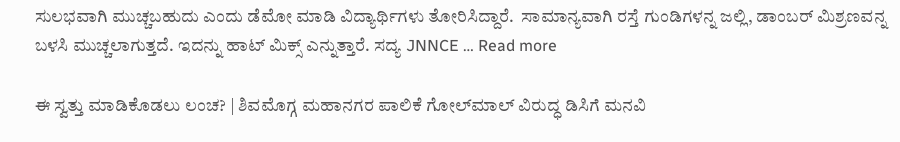ಸುಲಭವಾಗಿ ಮುಚ್ಚಬಹುದು ಎಂದು ಡೆಮೋ ಮಾಡಿ ವಿದ್ಯಾರ್ಥಿಗಳು ತೋರಿಸಿದ್ದಾರೆ.  ಸಾಮಾನ್ಯವಾಗಿ ರಸ್ತೆ ಗುಂಡಿಗಳನ್ನ ಜಲ್ಲಿ, ಡಾಂಬರ್‌ ಮಿಶ್ರಣವನ್ನ ಬಳಸಿ ಮುಚ್ಚಲಾಗುತ್ತದೆ. ಇದನ್ನು ಹಾಟ್‌ ಮಿಕ್ಸ್‌ ಎನ್ನುತ್ತಾರೆ. ಸದ್ಯ JNNCE … Read more

ಈ ಸ್ವತ್ತು ಮಾಡಿಕೊಡಲು ಲಂಚ? | ಶಿವಮೊಗ್ಗ ಮಹಾನಗರ ಪಾಲಿಕೆ ಗೋಲ್‌ಮಾಲ್‌ ವಿರುದ್ಧ ಡಿಸಿಗೆ ಮನವಿ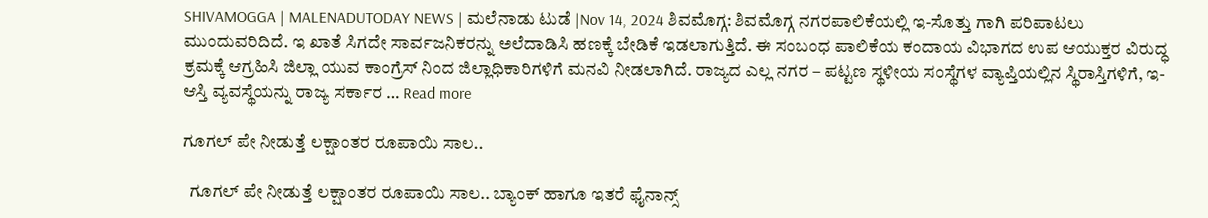SHIVAMOGGA | MALENADUTODAY NEWS | ಮಲೆನಾಡು ಟುಡೆ |Nov 14, 2024 ಶಿವಮೊಗ್ಗ: ಶಿವಮೊಗ್ಗ ನಗರಪಾಲಿಕೆಯಲ್ಲಿ ಇ-ಸೊತ್ತು ಗಾಗಿ ಪರಿಪಾಟಲು ಮುಂದುವರಿದಿದೆ. ಇ ಖಾತೆ ಸಿಗದೇ ಸಾರ್ವಜನಿಕರನ್ನು ಅಲೆದಾಡಿಸಿ ಹಣಕ್ಕೆ ಬೇಡಿಕೆ ಇಡಲಾಗುತ್ತಿದೆ. ಈ ಸಂಬಂಧ ಪಾಲಿಕೆಯ ಕಂದಾಯ ವಿಭಾಗದ ಉಪ ಆಯುಕ್ತರ ವಿರುದ್ಧ ಕ್ರಮಕ್ಕೆ ಆಗ್ರಹಿಸಿ ಜಿಲ್ಲಾ ಯುವ ಕಾಂಗ್ರೆಸ್ ನಿಂದ ಜಿಲ್ಲಾಧಿಕಾರಿಗಳಿಗೆ ಮನವಿ ನೀಡಲಾಗಿದೆ. ರಾಜ್ಯದ ಎಲ್ಲ ನಗರ – ಪಟ್ಟಣ ಸ್ಥಳೀಯ ಸಂಸ್ಥೆಗಳ ವ್ಯಾಪ್ತಿಯಲ್ಲಿನ ಸ್ಥಿರಾಸ್ತಿಗಳಿಗೆ, ಇ-ಆಸ್ತಿ ವ್ಯವಸ್ಥೆಯನ್ನು ರಾಜ್ಯ ಸರ್ಕಾರ … Read more

ಗೂಗಲ್‌ ಪೇ ನೀಡುತ್ತೆ ಲಕ್ಷಾಂತರ ರೂಪಾಯಿ ಸಾಲ..

  ಗೂಗಲ್‌ ಪೇ ನೀಡುತ್ತೆ ಲಕ್ಷಾಂತರ ರೂಪಾಯಿ ಸಾಲ.. ಬ್ಯಾಂಕ್‌ ಹಾಗೂ ಇತರೆ ಫೈನಾನ್ಸ್‌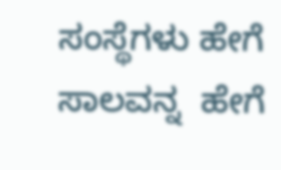ಸಂಸ್ಥೆಗಳು ಹೇಗೆ ಸಾಲವನ್ನ  ಹೇಗೆ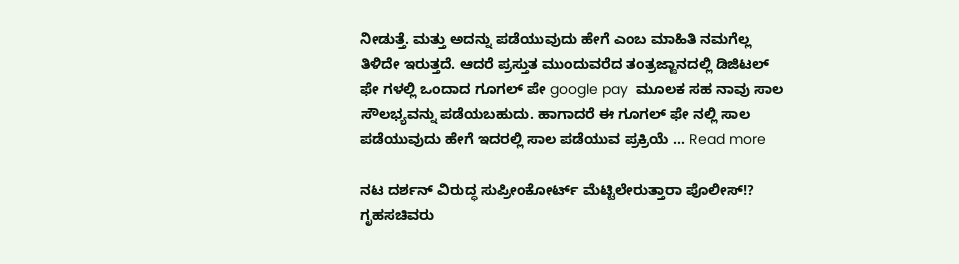ನೀಡುತ್ತೆ. ಮತ್ತು ಅದನ್ನು ಪಡೆಯುವುದು ಹೇಗೆ ಎಂಬ ಮಾಹಿತಿ ನಮಗೆಲ್ಲ ತಿಳಿದೇ ಇರುತ್ತದೆ. ಆದರೆ ಪ್ರಸ್ತುತ ಮುಂದುವರೆದ ತಂತ್ರಜ್ಙಾನದಲ್ಲಿ ಡಿಜಿಟಲ್‌ ಫೇ ಗಳಲ್ಲಿ ಒಂದಾದ ಗೂಗಲ್‌ ಪೇ google pay  ಮೂಲಕ ಸಹ ನಾವು ಸಾಲ ಸೌಲಭ್ಯವನ್ನು ಪಡೆಯಬಹುದು. ಹಾಗಾದರೆ ಈ ಗೂಗಲ್‌ ಫೇ ನಲ್ಲಿ ಸಾಲ ಪಡೆಯುವುದು ಹೇಗೆ ಇದರಲ್ಲಿ ಸಾಲ ಪಡೆಯುವ ಪ್ರಕ್ರಿಯೆ … Read more

ನಟ ದರ್ಶನ್‌ ವಿರುದ್ಧ ಸುಪ್ರೀಂಕೋರ್ಟ್‌ ಮೆಟ್ಟಿಲೇರುತ್ತಾರಾ ಪೊಲೀಸ್!? ಗೃಹಸಚಿವರು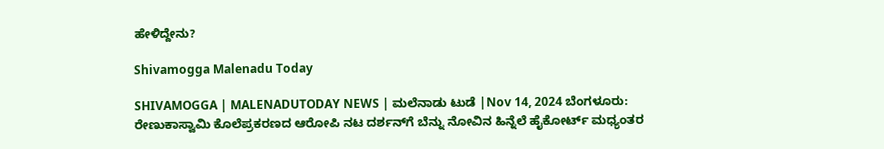ಹೇಳಿದ್ದೇನು?

Shivamogga Malenadu Today

SHIVAMOGGA | MALENADUTODAY NEWS | ಮಲೆನಾಡು ಟುಡೆ |Nov 14, 2024 ಬೆಂಗಳೂರು: ರೇಣುಕಾಸ್ವಾಮಿ ಕೊಲೆಪ್ರಕರಣದ ಆರೋಪಿ ನಟ ದರ್ಶನ್‌ಗೆ ಬೆನ್ನು ನೋವಿನ ಹಿನ್ನೆಲೆ ಹೈಕೋರ್ಟ್ ಮಧ್ಯಂತರ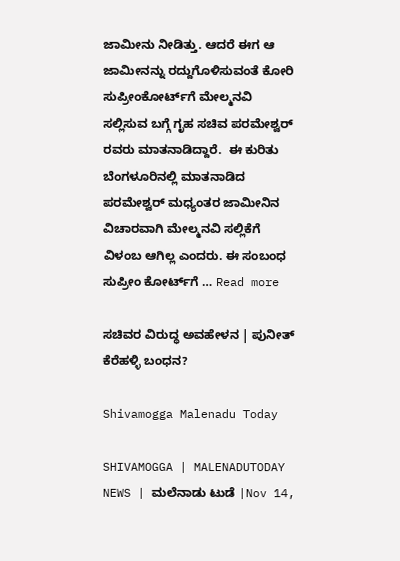ಜಾಮೀನು ನೀಡಿತ್ತು. ಆದರೆ ಈಗ ಆ ಜಾಮೀನನ್ನು ರದ್ದುಗೊಳಿಸುವಂತೆ ಕೋರಿ ಸುಪ್ರೀಂಕೋರ್ಟ್‌ಗೆ ಮೇಲ್ಮನವಿ ಸಲ್ಲಿಸುವ ಬಗ್ಗೆ ಗೃಹ ಸಚಿವ ಪರಮೇಶ್ವರ್‌ ರವರು ಮಾತನಾಡಿದ್ದಾರೆ.  ಈ ಕುರಿತು ಬೆಂಗಳೂರಿನಲ್ಲಿ ಮಾತನಾಡಿದ ಪರಮೇಶ್ವರ್ ಮಧ್ಯಂತರ ಜಾಮೀನಿನ ವಿಚಾರವಾಗಿ ಮೇಲ್ಮನವಿ ಸಲ್ಲಿಕೆಗೆ ವಿಳಂಬ ಆಗಿಲ್ಲ ಎಂದರು. ಈ ಸಂಬಂಧ ಸುಪ್ರೀಂ ಕೋರ್ಟ್‌ಗೆ … Read more

ಸಚಿವರ ವಿರುದ್ಧ ಅವಹೇಳನ | ಪುನೀತ್‌ ಕೆರೆಹಳ್ಳಿ ಬಂಧನ?

Shivamogga Malenadu Today

SHIVAMOGGA | MALENADUTODAY NEWS | ಮಲೆನಾಡು ಟುಡೆ |Nov 14,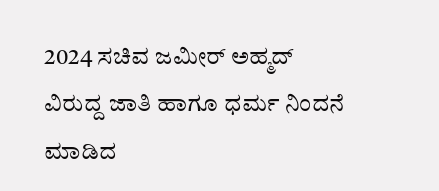2024 ಸಚಿವ ಜಮೀರ್ ಅಹ್ಮದ್ ವಿರುದ್ದ ಜಾತಿ ಹಾಗೂ ಧರ್ಮ ನಿಂದನೆ ಮಾಡಿದ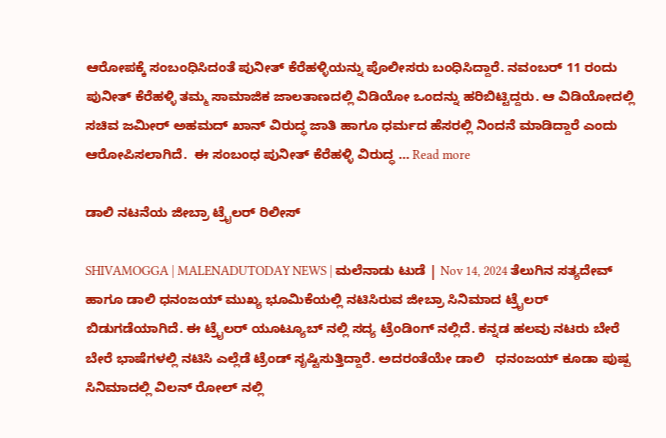ಆರೋಪಕ್ಕೆ ಸಂಬಂಧಿಸಿದಂತೆ ಪುನೀತ್ ಕೆರೆಹಳ್ಳಿಯನ್ನು ಪೊಲೀಸರು ಬಂಧಿಸಿದ್ದಾರೆ. ನವಂಬರ್ 11 ರಂದು ಪುನೀತ್ ಕೆರೆಹಳ್ಳಿ ತಮ್ಮ ಸಾಮಾಜಿಕ ಜಾಲತಾಣದಲ್ಲಿ ವಿಡಿಯೋ ಒಂದನ್ನು ಹರಿಬಿಟ್ಟಿದ್ದರು. ಆ ವಿಡಿಯೋದಲ್ಲಿ  ಸಚಿವ ಜಮೀರ್ ಅಹಮದ್ ಖಾನ್ ವಿರುದ್ಧ ಜಾತಿ ಹಾಗೂ ಧರ್ಮದ ಹೆಸರಲ್ಲಿ ನಿಂದನೆ ಮಾಡಿದ್ದಾರೆ ಎಂದು ಆರೋಪಿಸಲಾಗಿದೆ.  ಈ ಸಂಬಂಧ ಪುನೀತ್‌ ಕೆರೆಹಳ್ಳಿ ವಿರುದ್ಧ … Read more

ಡಾಲಿ ನಟನೆಯ ಜೀಬ್ರಾ ಟ್ರೈಲರ್ ರಿಲೀಸ್

SHIVAMOGGA | MALENADUTODAY NEWS | ಮಲೆನಾಡು ಟುಡೆ | Nov 14, 2024 ತೆಲುಗಿನ ಸತ್ಯದೇವ್ ಹಾಗೂ ಡಾಲಿ ಧನಂಜಯ್ ಮುಖ್ಯ ಭೂಮಿಕೆಯಲ್ಲಿ ನಟಿಸಿರುವ ಜೀಬ್ರಾ ಸಿನಿಮಾದ ಟ್ರೈಲರ್ ಬಿಡುಗಡೆಯಾಗಿದೆ. ಈ ಟ್ರೈಲರ್ ಯೂಟ್ಯೂಬ್ ನಲ್ಲಿ ಸದ್ಯ ಟ್ರೆಂಡಿಂಗ್ ನಲ್ಲಿದೆ. ಕನ್ನಡ ಹಲವು ನಟರು ಬೇರೆ ಬೇರೆ ಭಾಷೆಗಳಲ್ಲಿ ನಟಿಸಿ ಎಲ್ಲೆಡೆ ಟ್ರೆಂಡ್‌ ಸೃಷ್ಟಿಸುತ್ತಿದ್ದಾರೆ. ಅದರಂತೆಯೇ ಡಾಲಿ   ಧನಂಜಯ್ ಕೂಡಾ ಪುಷ್ಪ ಸಿನಿಮಾದಲ್ಲಿ ವಿಲನ್ ರೋಲ್ ನಲ್ಲಿ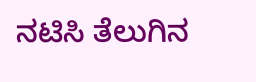ನಟಿಸಿ ತೆಲುಗಿನ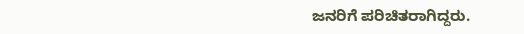ಜನರಿಗೆ ಪರಿಚಿತರಾಗಿದ್ದರು.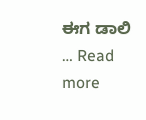ಈಗ ಡಾಲಿ … Read more